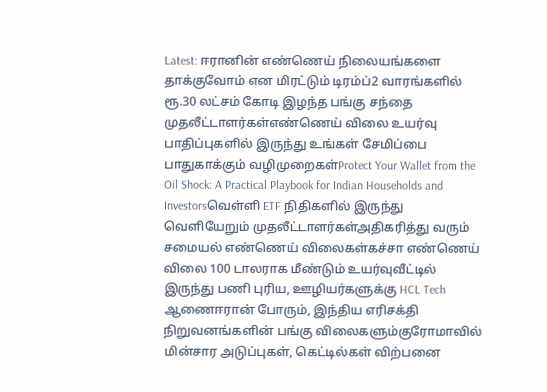Latest: ஈரானின் எண்ணெய் நிலையங்களை தாக்குவோம் என மிரட்டும் டிரம்ப்2 வாரங்களில் ரூ.30 லட்சம் கோடி இழந்த பங்கு சந்தை முதலீட்டாளர்கள்எண்ணெய் விலை உயர்வு பாதிப்புகளில் இருந்து உங்கள் சேமிப்பை பாதுகாக்கும் வழிமுறைகள்Protect Your Wallet from the Oil Shock: A Practical Playbook for Indian Households and Investorsவெள்ளி ETF நிதிகளில் இருந்து வெளியேறும் முதலீட்டாளர்கள்அதிகரித்து வரும் சமையல் எண்ணெய் விலைகள்கச்சா எண்ணெய் விலை 100 டாலராக மீண்டும் உயர்வுவீட்டில் இருந்து பணி புரிய, ஊழியர்களுக்கு HCL Tech ஆணைஈரான் போரும், இந்திய எரிசக்தி நிறுவனங்களின் பங்கு விலைகளும்குரோமாவில் மின்சார அடுப்புகள், கெட்டில்கள் விற்பனை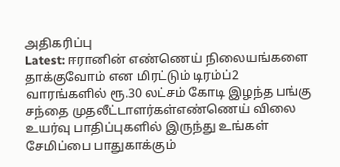அதிகரிப்பு
Latest: ஈரானின் எண்ணெய் நிலையங்களை தாக்குவோம் என மிரட்டும் டிரம்ப்2 வாரங்களில் ரூ.30 லட்சம் கோடி இழந்த பங்கு சந்தை முதலீட்டாளர்கள்எண்ணெய் விலை உயர்வு பாதிப்புகளில் இருந்து உங்கள் சேமிப்பை பாதுகாக்கும்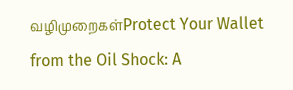வழிமுறைகள்Protect Your Wallet from the Oil Shock: A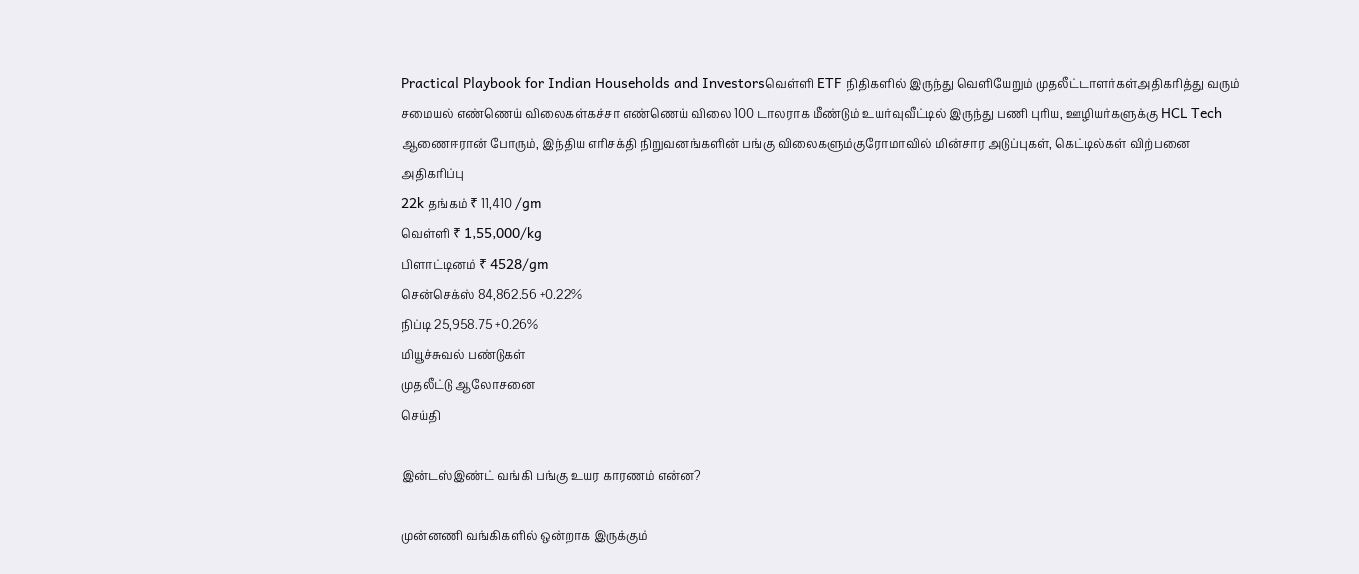Practical Playbook for Indian Households and Investorsவெள்ளி ETF நிதிகளில் இருந்து வெளியேறும் முதலீட்டாளர்கள்அதிகரித்து வரும் சமையல் எண்ணெய் விலைகள்கச்சா எண்ணெய் விலை 100 டாலராக மீண்டும் உயர்வுவீட்டில் இருந்து பணி புரிய, ஊழியர்களுக்கு HCL Tech ஆணைஈரான் போரும், இந்திய எரிசக்தி நிறுவனங்களின் பங்கு விலைகளும்குரோமாவில் மின்சார அடுப்புகள், கெட்டில்கள் விற்பனை அதிகரிப்பு
22k தங்கம் ₹ 11,410 /gm
வெள்ளி ₹ 1,55,000/kg
பிளாட்டினம் ₹ 4528/gm
சென்செக்ஸ் 84,862.56 +0.22%
நிப்டி 25,958.75 +0.26%
மியூச்சுவல் பண்டுகள்
முதலீட்டு ஆலோசனை
செய்தி

இன்டஸ்இண்ட் வங்கி பங்கு உயர காரணம் என்ன?

முன்னணி வங்கிகளில் ஒன்றாக இருக்கும்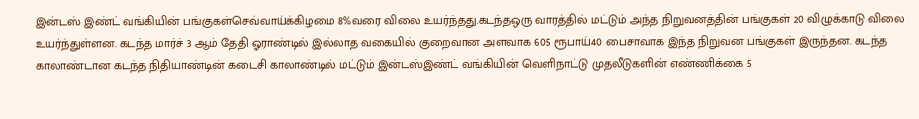இன்டஸ் இண்ட் வங்கியின் பங்குகள்செவ்வாய்க்கிழமை 8%வரை விலை உயர்ந்தது.கடந்தஒரு வாரத்தில் மட்டும் அந்த நிறுவனத்தின் பங்குகள் 20 விழுக்காடு விலை உயர்ந்துள்ளன. கடந்த மார்ச் 3 ஆம் தேதி ஓராண்டில் இல்லாத வகையில் குறைவான அளவாக 605 ரூபாய்40 பைசாவாக இந்த நிறுவன பங்குகள் இருந்தன. கடந்த காலாண்டான கடந்த நிதியாண்டின் கடைசி காலாண்டில் மட்டும் இன்டஸ்இண்ட் வங்கியின் வெளிநாட்டு முதலீடுகளின் எண்ணிக்கை 5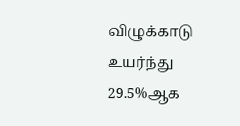விழுக்காடு உயர்ந்து 29.5%ஆக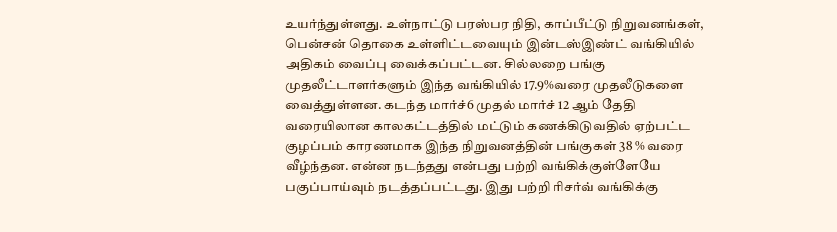உயர்ந்துள்ளது. உள்நாட்டு பரஸ்பர நிதி, காப்பீட்டு நிறுவனங்கள், பென்சன் தொகை உள்ளிட்டவையும் இன்டஸ்இண்ட் வங்கியில் அதிகம் வைப்பு வைக்கப்பட்டன. சில்லறை பங்கு முதலீட்டாளர்களும் இந்த வங்கியில் 17.9%வரை முதலீடுகளை வைத்துள்ளன. கடந்த மார்ச்6 முதல் மார்ச் 12 ஆம் தேதி வரையிலான காலகட்டத்தில் மட்டும் கணக்கிடுவதில் ஏற்பட்ட குழப்பம் காரணமாக இந்த நிறுவனத்தின் பங்குகள் 38 % வரை வீழ்ந்தன. என்ன நடந்தது என்பது பற்றி வங்கிக்குள்ளேயே பகுப்பாய்வும் நடத்தப்பட்டது. இது பற்றி ரிசர்வ் வங்கிக்கு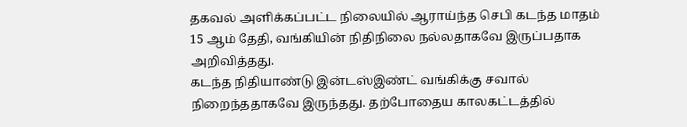தகவல் அளிக்கப்பட்ட நிலையில் ஆராய்ந்த செபி கடந்த மாதம் 15 ஆம் தேதி, வங்கியின் நிதிநிலை நல்லதாகவே இருப்பதாக அறிவித்தது.
கடந்த நிதியாண்டு இன்டஸ்இண்ட் வங்கிக்கு சவால் நிறைந்ததாகவே இருந்தது. தற்போதைய காலகட்டத்தில்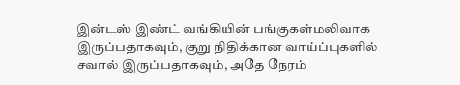இன்டஸ் இண்ட் வங்கியின் பங்குகள்மலிவாக இருப்பதாகவும், குறு நிதிக்கான வாய்ப்புகளில் சவால் இருப்பதாகவும், அதே நேரம்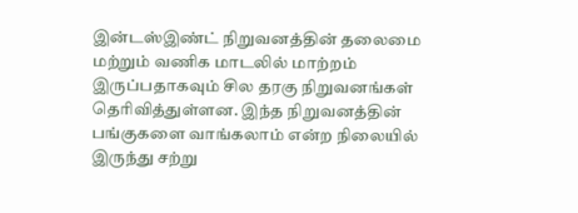இன்டஸ்இண்ட் நிறுவனத்தின் தலைமை மற்றும் வணிக மாடலில் மாற்றம் இருப்பதாகவும் சில தரகு நிறுவனங்கள் தெரிவித்துள்ளன. இந்த நிறுவனத்தின் பங்குகளை வாங்கலாம் என்ற நிலையில் இருந்து சற்று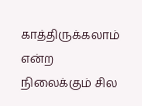காத்திருக்கலாம் என்ற நிலைக்கும் சில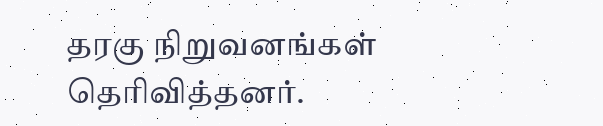தரகு நிறுவனங்கள் தெரிவித்தனர்.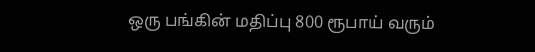ஒரு பங்கின் மதிப்பு 800 ரூபாய் வரும்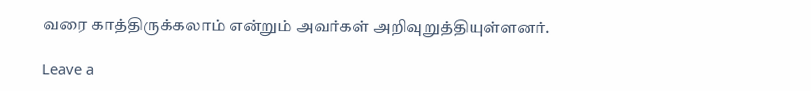வரை காத்திருக்கலாம் என்றும் அவர்கள் அறிவுறுத்தியுள்ளனர்.

Leave a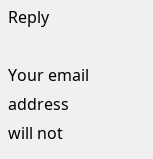Reply

Your email address will not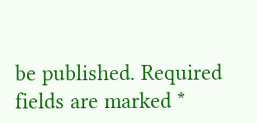be published. Required fields are marked *